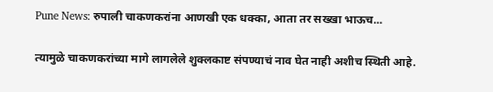Pune News: रुपाली चाकणकरांना आणखी एक धक्का, आता तर सख्खा भाऊच...

त्यामुळे चाकणकरांच्या मागे लागलेले शुक्लकाष्ट संपण्याचं नाव घेत नाही अशीच स्थिती आहे.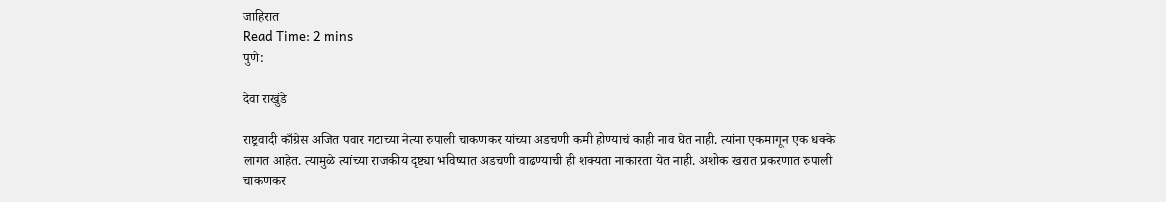जाहिरात
Read Time: 2 mins
पुणे:

देवा राखुंडे

राष्ट्रवादी काँग्रेस अजित पवार गटाच्या नेत्या रुपाली चाकणकर यांच्या अडचणी कमी होण्याचं काही नाव घेत नाही. त्यांना एकमागून एक धक्के लागत आहेत. त्यामुळे त्यांच्या राजकीय दृष्ट्या भविष्यात अडचणी वाढण्याची ही शक्यता नाकारता येत नाही. अशोक खरात प्रकरणात रुपाली चाकणकर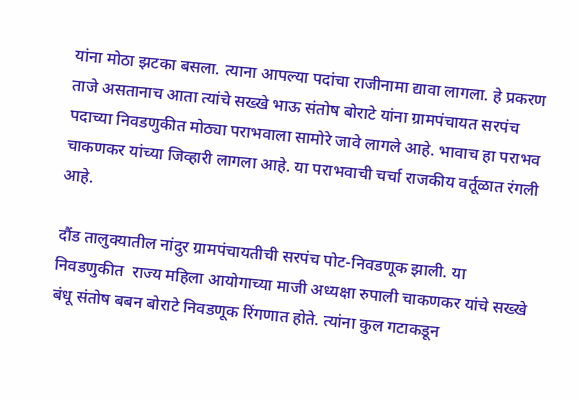यांना मोठा झटका बसला. त्याना आपल्या पदांचा राजीनामा द्यावा लागला. हे प्रकरण ताजे असतानाच आता त्यांचे सख्खे भाऊ संतोष बोराटे यांना ग्रामपंचायत सरपंच पदाच्या निवडणुकीत मोठ्या पराभवाला सामोरे जावे लागले आहे. भावाच हा पराभव चाकणकर यांच्या जिव्हारी लागला आहे. या पराभवाची चर्चा राजकीय वर्तूळात रंगली आहे.

दौंड तालुक्यातील नांदुर ग्रामपंचायतीची सरपंच पोट-निवडणूक झाली. या निवडणुकीत  राज्य महिला आयोगाच्या माजी अध्यक्षा रुपाली चाकणकर यांचे सख्खे बंधू संतोष बबन बोराटे निवडणूक रिंगणात होते. त्यांना कुल गटाकडून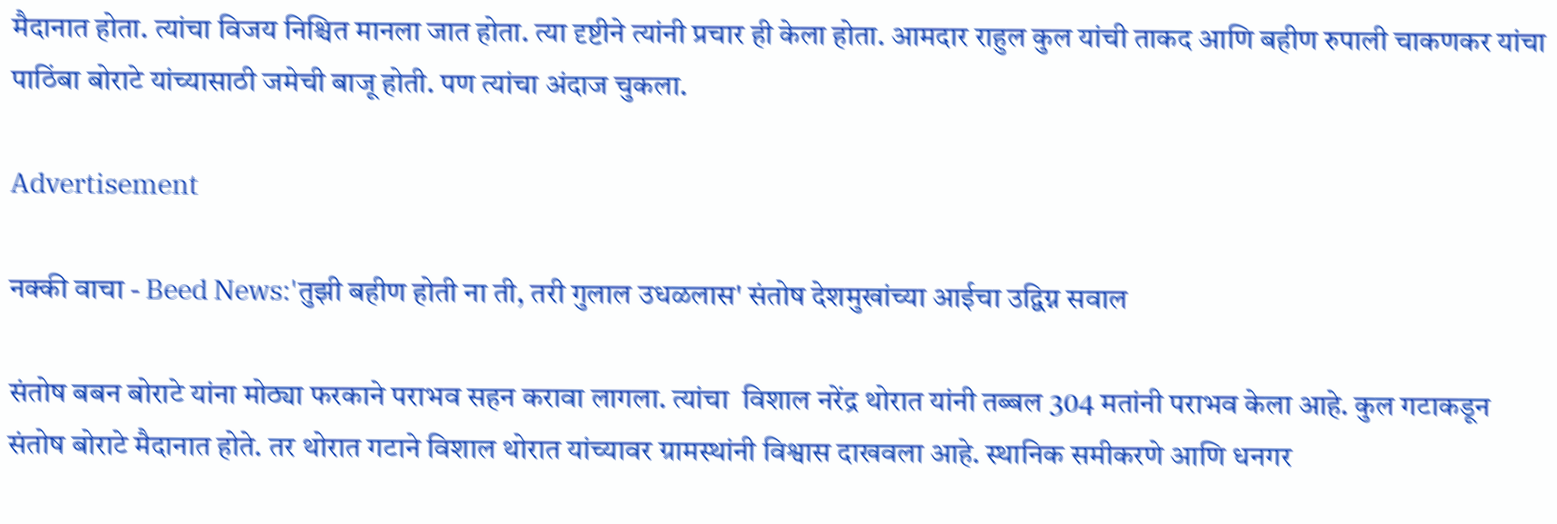मैदानात होता. त्यांचा विजय निश्चित मानला जात होता. त्या दृष्टीने त्यांनी प्रचार ही केला होता. आमदार राहुल कुल यांची ताकद आणि बहीण रुपाली चाकणकर यांचा पाठिंबा बोराटे यांच्यासाठी जमेची बाजू होती. पण त्यांचा अंदाज चुकला.

Advertisement

नक्की वाचा - Beed News:'तुझी बहीण होती ना ती, तरी गुलाल उधळलास' संतोष देशमुखांच्या आईचा उद्विग्न सवाल

संतोष बबन बोराटे यांना मोठ्या फरकाने पराभव सहन करावा लागला. त्यांचा  विशाल नरेंद्र थोरात यांनी तब्बल 304 मतांनी पराभव केला आहे. कुल गटाकडून संतोष बोराटे मैदानात होते. तर थोरात गटाने विशाल थोरात यांच्यावर ग्रामस्थांनी विश्वास दाखवला आहे. स्थानिक समीकरणे आणि धनगर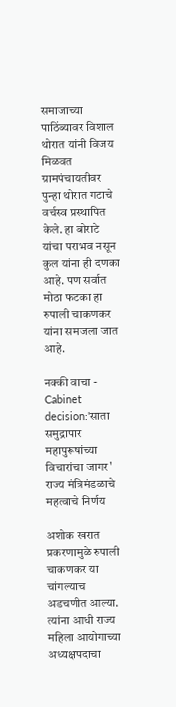समाजाच्या पाठिंब्यावर विशाल थोरात यांनी विजय मिळवत ग्रामपंचायतीवर पुन्हा थोरात गटाचे वर्चस्व प्रस्थापित केले. हा बोराटे यांचा पराभव नसून कुल यांना ही दणका आहे. पण सर्वात मोठा फटका हा रुपाली चाकणकर यांना समजला जात आहे.

नक्की वाचा - Cabinet decision:'साता समुद्रापार महापुरूषांच्या विचारांचा जागर' राज्य मंत्रिमंडळाचे महत्वाचे निर्णय

अशोक खरात प्रकरणामुळे रुपाली चाकणकर या चांगल्याच अडचणीत आल्या. त्यांना आधी राज्य महिला आयोगाच्या अध्यक्षपदाचा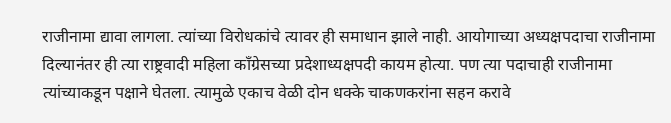राजीनामा द्यावा लागला. त्यांच्या विरोधकांचे त्यावर ही समाधान झाले नाही. आयोगाच्या अध्यक्षपदाचा राजीनामा दिल्यानंतर ही त्या राष्ट्रवादी महिला काँग्रेसच्या प्रदेशाध्यक्षपदी कायम होत्या. पण त्या पदाचाही राजीनामा त्यांच्याकडून पक्षाने घेतला. त्यामुळे एकाच वेळी दोन धक्के चाकणकरांना सहन करावे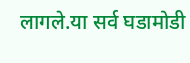लागले.या सर्व घडामोडी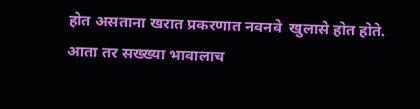होत असताना खरात प्रकरणात नवनवे  खुलासे होत होते. आता तर सख्ख्या भावालाच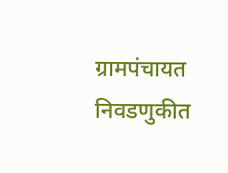ग्रामपंचायत निवडणुकीत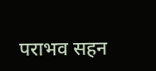पराभव सहन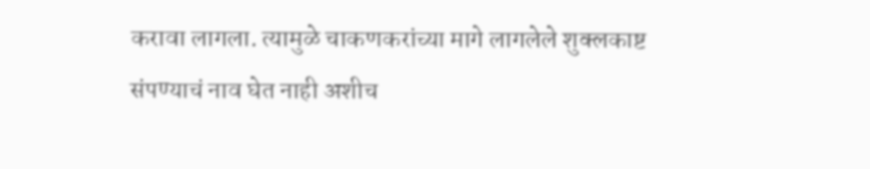करावा लागला. त्यामुळे चाकणकरांच्या मागे लागलेले शुक्लकाष्ट संपण्याचं नाव घेत नाही अशीच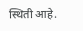स्थिती आहे.